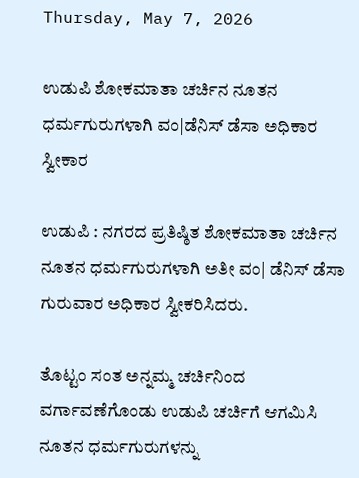Thursday, May 7, 2026

ಉಡುಪಿ ಶೋಕಮಾತಾ ಚರ್ಚಿನ ನೂತನ ಧರ್ಮಗುರುಗಳಾಗಿ ವಂ|ಡೆನಿಸ್ ಡೆಸಾ ಅಧಿಕಾರ ಸ್ವೀಕಾರ

ಉಡುಪಿ : ನಗರದ ಪ್ರತಿಷ್ಠಿತ ಶೋಕಮಾತಾ ಚರ್ಚಿನ ನೂತನ ಧರ್ಮಗುರುಗಳಾಗಿ ಅತೀ ವಂ| ಡೆನಿಸ್ ಡೆಸಾ ಗುರುವಾರ ಅಧಿಕಾರ ಸ್ವೀಕರಿಸಿದರು.

ತೊಟ್ಟಂ ಸಂತ ಅನ್ನಮ್ಮ ಚರ್ಚಿನಿಂದ ವರ್ಗಾವಣೆಗೊಂಡು ಉಡುಪಿ ಚರ್ಚಿಗೆ ಆಗಮಿಸಿ ನೂತನ ಧರ್ಮಗುರುಗಳನ್ನು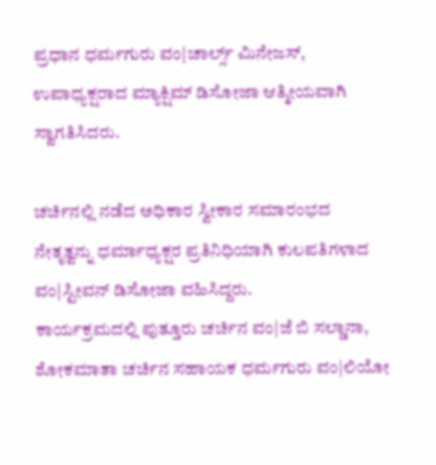ಪ್ರಧಾನ ಧರ್ಮಗುರು ವಂ|ಚಾರ್ಲ್ಸ್ ಮಿನೇಜಸ್, ಉಪಾಧ್ಯಕ್ಷರಾದ ಮ್ಯಾಕ್ಷಿಮ್ ಡಿಸೋಜಾ ಆತ್ಮೀಯವಾಗಿ ಸ್ವಾಗತಿಸಿದರು.

ಚರ್ಚಿನಲ್ಲಿ ನಡೆದ ಅಧಿಕಾರ ಸ್ವೀಕಾರ ಸಮಾರಂಭದ ನೇತೃತ್ವನ್ನು ಧರ್ಮಾಧ್ಯಕ್ಷರ ಪ್ರತಿನಿಧಿಯಾಗಿ ಕುಲಪತಿಗಳಾದ ವಂ|ಸ್ಟೀವನ್ ಡಿಸೋಜಾ ವಹಿಸಿದ್ದರು.
ಕಾರ್ಯಕ್ರಮದಲ್ಲಿ ಪುತ್ತೂರು ಚರ್ಚಿನ ವಂ|ಜೆ ಬಿ ಸಲ್ಡಾನಾ, ಶೋಕಮಾತಾ ಚರ್ಚಿನ ಸಹಾಯಕ ಧರ್ಮಗುರು ವಂ|ಲಿಯೋ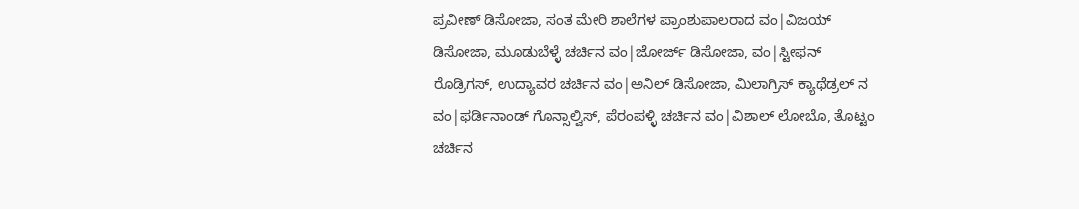ಪ್ರವೀಣ್ ಡಿಸೋಜಾ, ಸಂತ ಮೇರಿ ಶಾಲೆಗಳ ಪ್ರಾಂಶುಪಾಲರಾದ ವಂ|ವಿಜಯ್ ಡಿಸೋಜಾ, ಮೂಡುಬೆಳ್ಳೆ ಚರ್ಚಿನ ವಂ|ಜೋರ್ಜ್ ಡಿಸೋಜಾ, ವಂ|ಸ್ಟೀಫನ್ ರೊಡ್ರಿಗಸ್, ಉದ್ಯಾವರ ಚರ್ಚಿನ ವಂ|ಅನಿಲ್ ಡಿಸೋಜಾ, ಮಿಲಾಗ್ರಿಸ್ ಕ್ಯಾಥೆಡ್ರಲ್ ನ ವಂ|ಫರ್ಡಿನಾಂಡ್ ಗೊನ್ಸಾಲ್ವಿಸ್, ಪೆರಂಪಳ್ಳಿ ಚರ್ಚಿನ ವಂ|ವಿಶಾಲ್ ಲೋಬೊ, ತೊಟ್ಟಂ ಚರ್ಚಿನ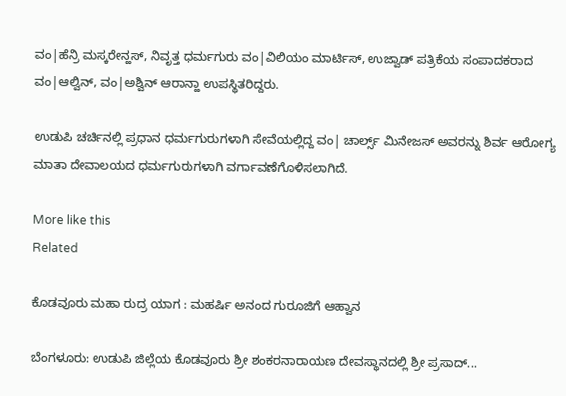ವಂ|ಹೆನ್ರಿ ಮಸ್ಕರೇನ್ಹಸ್, ನಿವೃತ್ತ ಧರ್ಮಗುರು ವಂ|ವಿಲಿಯಂ ಮಾರ್ಟಿಸ್, ಉಜ್ವಾಡ್ ಪತ್ರಿಕೆಯ ಸಂಪಾದಕರಾದ ವಂ|ಆಲ್ವಿನ್, ವಂ|ಅಶ್ವಿನ್ ಆರಾನ್ಹಾ ಉಪಸ್ಥಿತರಿದ್ದರು.

ಉಡುಪಿ ಚರ್ಚಿನಲ್ಲಿ ಪ್ರಧಾನ ಧರ್ಮಗುರುಗಳಾಗಿ ಸೇವೆಯಲ್ಲಿದ್ದ ವಂ| ಚಾರ್ಲ್ಸ್ ಮಿನೇಜಸ್ ಅವರನ್ನು ಶಿರ್ವ ಆರೋಗ್ಯ ಮಾತಾ ದೇವಾಲಯದ ಧರ್ಮಗುರುಗಳಾಗಿ ವರ್ಗಾವಣೆಗೊಳಿಸಲಾಗಿದೆ.

More like this
Related

ಕೊಡವೂರು ಮಹಾ ರುದ್ರ ಯಾಗ : ಮಹರ್ಷಿ ಅನಂದ ಗುರೂಜಿಗೆ ಆಹ್ವಾನ

ಬೆಂಗಳೂರು: ಉಡುಪಿ ಜಿಲ್ಲೆಯ ಕೊಡವೂರು ಶ್ರೀ ಶಂಕರನಾರಾಯಣ ದೇವಸ್ಥಾನದಲ್ಲಿ ಶ್ರೀ ಪ್ರಸಾದ್...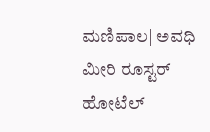ಮಣಿಪಾಲ| ಅವಧಿ ಮೀರಿ ರೂಸ್ಟರ್ ಹೋಟೆಲ್‌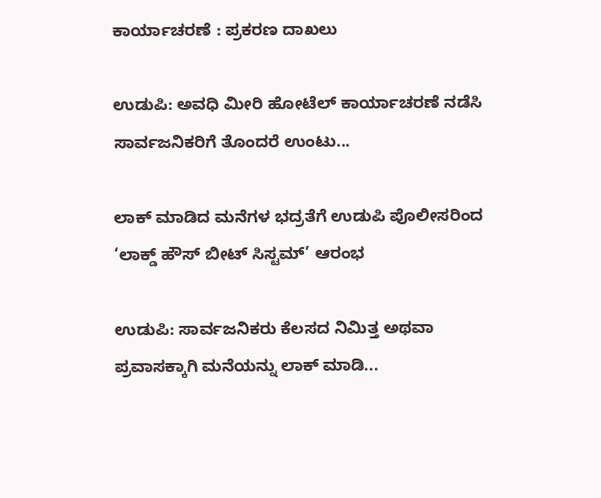ಕಾರ್ಯಾಚರಣೆ : ಪ್ರಕರಣ ದಾಖಲು

ಉಡುಪಿ: ಅವಧಿ ಮೀರಿ ಹೋಟೆಲ್‌ ಕಾರ್ಯಾಚರಣೆ ನಡೆಸಿ ಸಾರ್ವಜನಿಕರಿಗೆ ತೊಂದರೆ ಉಂಟು...

ಲಾಕ್ ಮಾಡಿದ ಮನೆಗಳ ಭದ್ರತೆಗೆ ಉಡುಪಿ ಪೊಲೀಸರಿಂದ ‘ಲಾಕ್ಡ್ ಹೌಸ್ ಬೀಟ್ ಸಿಸ್ಟಮ್’ ಆರಂಭ

ಉಡುಪಿ: ಸಾರ್ವಜನಿಕರು ಕೆಲಸದ ನಿಮಿತ್ತ ಅಥವಾ ಪ್ರವಾಸಕ್ಕಾಗಿ ಮನೆಯನ್ನು ಲಾಕ್ ಮಾಡಿ...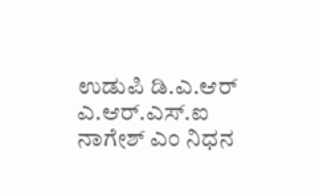ಉಡುಪಿ ಡಿ.ಎ.ಆರ್ ಎ.ಆರ್.ಎಸ್.ಐ ನಾಗೇಶ್ ಎಂ ನಿಧನ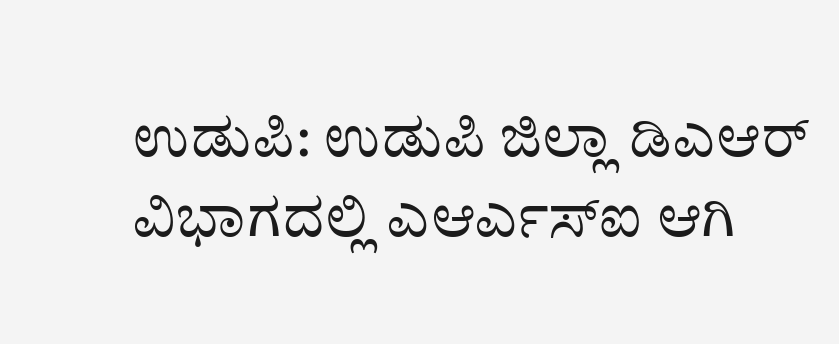ಉಡುಪಿ: ಉಡುಪಿ ಜಿಲ್ಲಾ ಡಿಎಆರ್ ವಿಭಾಗದಲ್ಲಿ ಎಆರ್ಎಸ್ಐ ಆಗಿ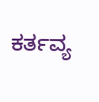ಕರ್ತವ್ಯ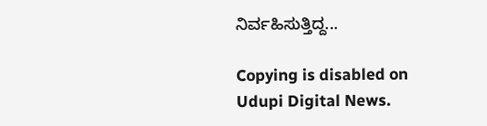ನಿರ್ವಹಿಸುತ್ತಿದ್ದ...

Copying is disabled on Udupi Digital News.